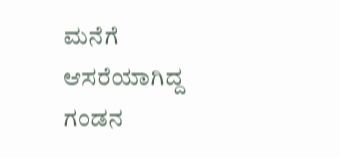ಮನೆಗೆ ಆಸರೆಯಾಗಿದ್ದ ಗಂಡನ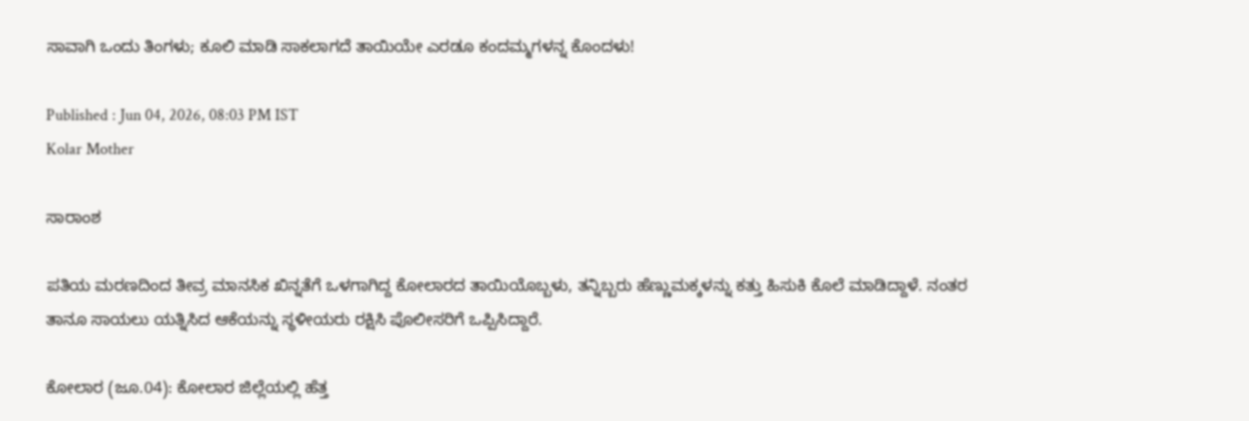ಸಾವಾಗಿ ಒಂದು ತಿಂಗಳು; ಕೂಲಿ ಮಾಡಿ ಸಾಕಲಾಗದೆ ತಾಯಿಯೇ ಎರಡೂ ಕಂದಮ್ಮಗಳನ್ನ ಕೊಂದಳು!

Published : Jun 04, 2026, 08:03 PM IST
Kolar Mother

ಸಾರಾಂಶ

ಪತಿಯ ಮರಣದಿಂದ ತೀವ್ರ ಮಾನಸಿಕ ಖಿನ್ನತೆಗೆ ಒಳಗಾಗಿದ್ದ ಕೋಲಾರದ ತಾಯಿಯೊಬ್ಬಳು, ತನ್ನಿಬ್ಬರು ಹೆಣ್ಣುಮಕ್ಕಳನ್ನು ಕತ್ತು ಹಿಸುಕಿ ಕೊಲೆ ಮಾಡಿದ್ದಾಳೆ. ನಂತರ ತಾನೂ ಸಾಯಲು ಯತ್ನಿಸಿದ ಆಕೆಯನ್ನು ಸ್ಥಳೀಯರು ರಕ್ಷಿಸಿ ಪೊಲೀಸರಿಗೆ ಒಪ್ಪಿಸಿದ್ದಾರೆ.

ಕೋಲಾರ (ಜೂ.04): ಕೋಲಾರ ಜಿಲ್ಲೆಯಲ್ಲಿ ಹೆತ್ತ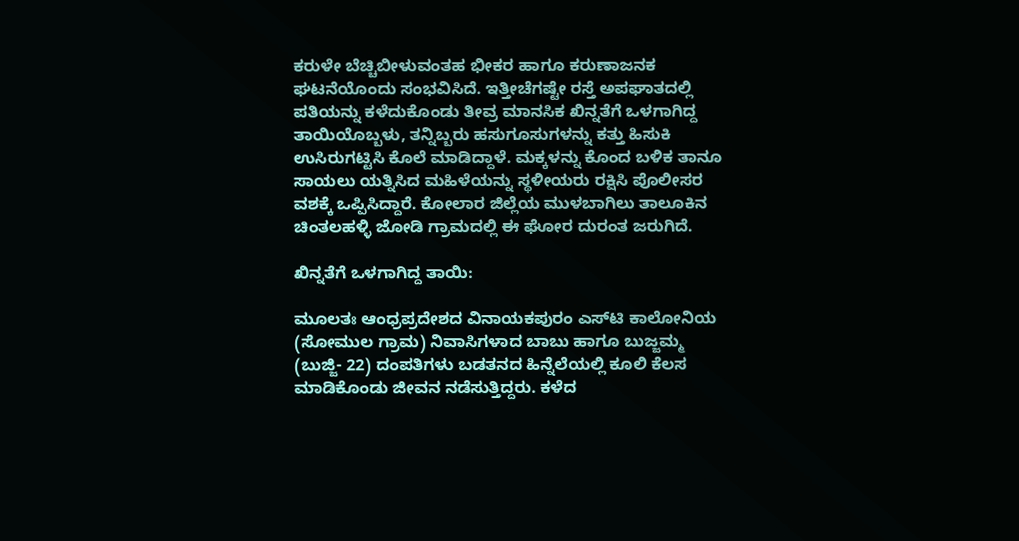ಕರುಳೇ ಬೆಚ್ಚಿಬೀಳುವಂತಹ ಭೀಕರ ಹಾಗೂ ಕರುಣಾಜನಕ ಘಟನೆಯೊಂದು ಸಂಭವಿಸಿದೆ. ಇತ್ತೀಚೆಗಷ್ಟೇ ರಸ್ತೆ ಅಪಘಾತದಲ್ಲಿ ಪತಿಯನ್ನು ಕಳೆದುಕೊಂಡು ತೀವ್ರ ಮಾನಸಿಕ ಖಿನ್ನತೆಗೆ ಒಳಗಾಗಿದ್ದ ತಾಯಿಯೊಬ್ಬಳು, ತನ್ನಿಬ್ಬರು ಹಸುಗೂಸುಗಳನ್ನು ಕತ್ತು ಹಿಸುಕಿ ಉಸಿರುಗಟ್ಟಿಸಿ ಕೊಲೆ ಮಾಡಿದ್ದಾಳೆ. ಮಕ್ಕಳನ್ನು ಕೊಂದ ಬಳಿಕ ತಾನೂ ಸಾಯಲು ಯತ್ನಿಸಿದ ಮಹಿಳೆಯನ್ನು ಸ್ಥಳೀಯರು ರಕ್ಷಿಸಿ ಪೊಲೀಸರ ವಶಕ್ಕೆ ಒಪ್ಪಿಸಿದ್ದಾರೆ. ಕೋಲಾರ ಜಿಲ್ಲೆಯ ಮುಳಬಾಗಿಲು ತಾಲೂಕಿನ ಚಿಂತಲಹಳ್ಳಿ ಜೋಡಿ ಗ್ರಾಮದಲ್ಲಿ ಈ ಘೋರ ದುರಂತ ಜರುಗಿದೆ.

ಖಿನ್ನತೆಗೆ ಒಳಗಾಗಿದ್ದ ತಾಯಿ:

ಮೂಲತಃ ಆಂಧ್ರಪ್ರದೇಶದ ವಿನಾಯಕಪುರಂ ಎಸ್‌ಟಿ ಕಾಲೋನಿಯ (ಸೋಮುಲ ಗ್ರಾಮ) ನಿವಾಸಿಗಳಾದ ಬಾಬು ಹಾಗೂ ಬುಜ್ಜಮ್ಮ (ಬುಜ್ಜಿ- 22) ದಂಪತಿಗಳು ಬಡತನದ ಹಿನ್ನೆಲೆಯಲ್ಲಿ ಕೂಲಿ ಕೆಲಸ ಮಾಡಿಕೊಂಡು ಜೀವನ ನಡೆಸುತ್ತಿದ್ದರು. ಕಳೆದ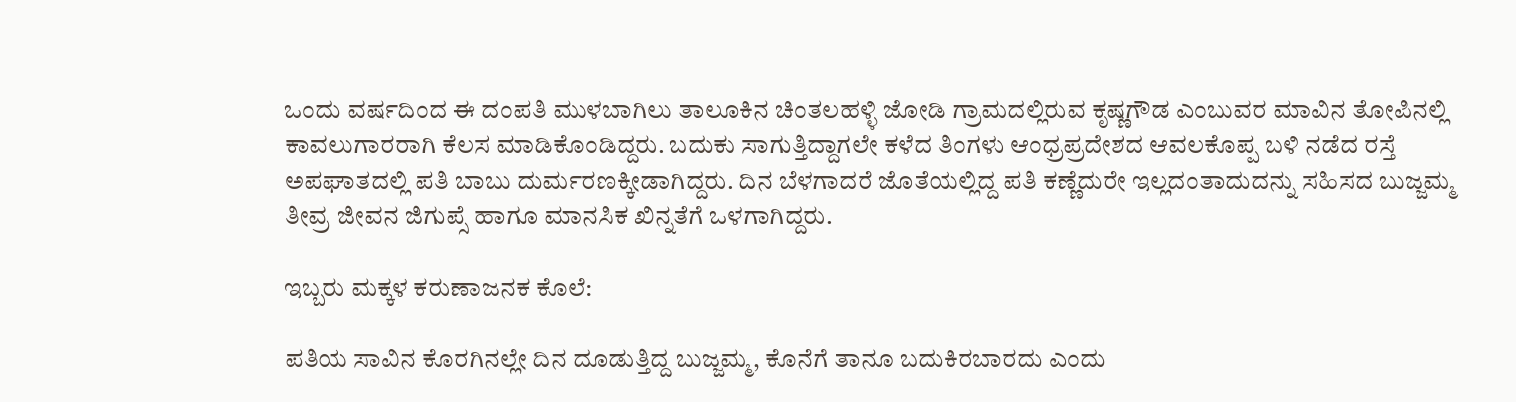ಒಂದು ವರ್ಷದಿಂದ ಈ ದಂಪತಿ ಮುಳಬಾಗಿಲು ತಾಲೂಕಿನ ಚಿಂತಲಹಳ್ಳಿ ಜೋಡಿ ಗ್ರಾಮದಲ್ಲಿರುವ ಕೃಷ್ಣಗೌಡ ಎಂಬುವರ ಮಾವಿನ ತೋಪಿನಲ್ಲಿ ಕಾವಲುಗಾರರಾಗಿ ಕೆಲಸ ಮಾಡಿಕೊಂಡಿದ್ದರು. ಬದುಕು ಸಾಗುತ್ತಿದ್ದಾಗಲೇ ಕಳೆದ ತಿಂಗಳು ಆಂಧ್ರಪ್ರದೇಶದ ಆವಲಕೊಪ್ಪ ಬಳಿ ನಡೆದ ರಸ್ತೆ ಅಪಘಾತದಲ್ಲಿ ಪತಿ ಬಾಬು ದುರ್ಮರಣಕ್ಕೀಡಾಗಿದ್ದರು. ದಿನ ಬೆಳಗಾದರೆ ಜೊತೆಯಲ್ಲಿದ್ದ ಪತಿ ಕಣ್ಣೆದುರೇ ಇಲ್ಲದಂತಾದುದನ್ನು ಸಹಿಸದ ಬುಜ್ಜಮ್ಮ ತೀವ್ರ ಜೀವನ ಜಿಗುಪ್ಸೆ ಹಾಗೂ ಮಾನಸಿಕ ಖಿನ್ನತೆಗೆ ಒಳಗಾಗಿದ್ದರು.

ಇಬ್ಬರು ಮಕ್ಕಳ ಕರುಣಾಜನಕ ಕೊಲೆ:

ಪತಿಯ ಸಾವಿನ ಕೊರಗಿನಲ್ಲೇ ದಿನ ದೂಡುತ್ತಿದ್ದ ಬುಜ್ಜಮ್ಮ, ಕೊನೆಗೆ ತಾನೂ ಬದುಕಿರಬಾರದು ಎಂದು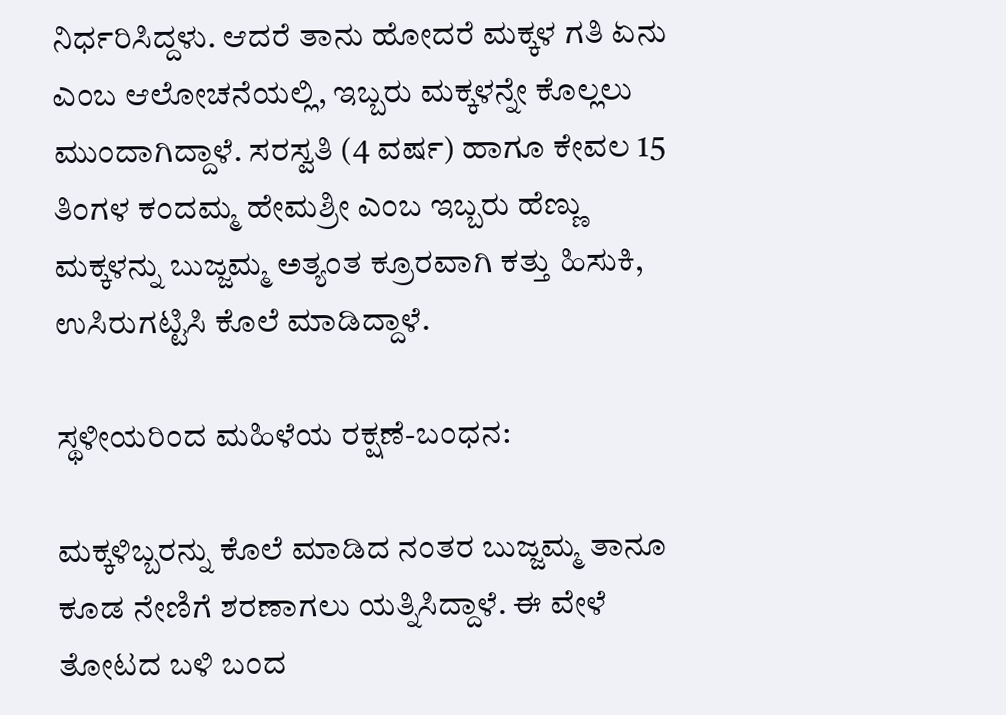ನಿರ್ಧರಿಸಿದ್ದಳು. ಆದರೆ ತಾನು ಹೋದರೆ ಮಕ್ಕಳ ಗತಿ ಏನು ಎಂಬ ಆಲೋಚನೆಯಲ್ಲಿ, ಇಬ್ಬರು ಮಕ್ಕಳನ್ನೇ ಕೊಲ್ಲಲು ಮುಂದಾಗಿದ್ದಾಳೆ. ಸರಸ್ವತಿ (4 ವರ್ಷ) ಹಾಗೂ ಕೇವಲ 15 ತಿಂಗಳ ಕಂದಮ್ಮ ಹೇಮಶ್ರೀ ಎಂಬ ಇಬ್ಬರು ಹೆಣ್ಣು ಮಕ್ಕಳನ್ನು ಬುಜ್ಜಮ್ಮ ಅತ್ಯಂತ ಕ್ರೂರವಾಗಿ ಕತ್ತು ಹಿಸುಕಿ, ಉಸಿರುಗಟ್ಟಿಸಿ ಕೊಲೆ ಮಾಡಿದ್ದಾಳೆ.

ಸ್ಥಳೀಯರಿಂದ ಮಹಿಳೆಯ ರಕ್ಷಣೆ-ಬಂಧನ:

ಮಕ್ಕಳಿಬ್ಬರನ್ನು ಕೊಲೆ ಮಾಡಿದ ನಂತರ ಬುಜ್ಜಮ್ಮ ತಾನೂ ಕೂಡ ನೇಣಿಗೆ ಶರಣಾಗಲು ಯತ್ನಿಸಿದ್ದಾಳೆ. ಈ ವೇಳೆ ತೋಟದ ಬಳಿ ಬಂದ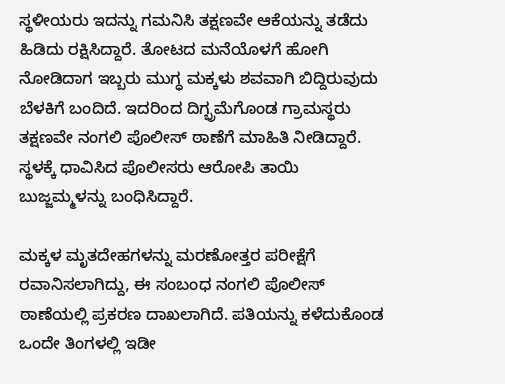ಸ್ಥಳೀಯರು ಇದನ್ನು ಗಮನಿಸಿ ತಕ್ಷಣವೇ ಆಕೆಯನ್ನು ತಡೆದು ಹಿಡಿದು ರಕ್ಷಿಸಿದ್ದಾರೆ. ತೋಟದ ಮನೆಯೊಳಗೆ ಹೋಗಿ ನೋಡಿದಾಗ ಇಬ್ಬರು ಮುಗ್ಧ ಮಕ್ಕಳು ಶವವಾಗಿ ಬಿದ್ದಿರುವುದು ಬೆಳಕಿಗೆ ಬಂದಿದೆ. ಇದರಿಂದ ದಿಗ್ಭ್ರಮೆಗೊಂಡ ಗ್ರಾಮಸ್ಥರು ತಕ್ಷಣವೇ ನಂಗಲಿ ಪೊಲೀಸ್ ಠಾಣೆಗೆ ಮಾಹಿತಿ ನೀಡಿದ್ದಾರೆ. ಸ್ಥಳಕ್ಕೆ ಧಾವಿಸಿದ ಪೊಲೀಸರು ಆರೋಪಿ ತಾಯಿ ಬುಜ್ಜಮ್ಮಳನ್ನು ಬಂಧಿಸಿದ್ದಾರೆ.

ಮಕ್ಕಳ ಮೃತದೇಹಗಳನ್ನು ಮರಣೋತ್ತರ ಪರೀಕ್ಷೆಗೆ ರವಾನಿಸಲಾಗಿದ್ದು, ಈ ಸಂಬಂಧ ನಂಗಲಿ ಪೊಲೀಸ್ ಠಾಣೆಯಲ್ಲಿ ಪ್ರಕರಣ ದಾಖಲಾಗಿದೆ. ಪತಿಯನ್ನು ಕಳೆದುಕೊಂಡ ಒಂದೇ ತಿಂಗಳಲ್ಲಿ ಇಡೀ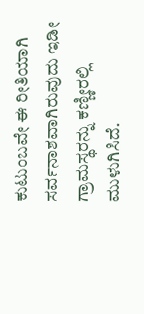ಕುಟುಂಬವೇ ಈ ರೀತಿಯಾಗಿ ಸರ್ವನಾಶವಾಗಿರುವುದು ಇಡೀ ಗ್ರಾಮಸ್ಥರನ್ನು ಕಣ್ಣೀರಲ್ಲಿ ಮುಳುಗಿಸಿದೆ.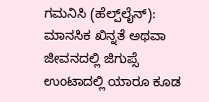ಗಮನಿಸಿ (ಹೆಲ್ಪ್‌ಲೈನ್): ಮಾನಸಿಕ ಖಿನ್ನತೆ ಅಥವಾ ಜೀವನದಲ್ಲಿ ಜಿಗುಪ್ಸೆ ಉಂಟಾದಲ್ಲಿ ಯಾರೂ ಕೂಡ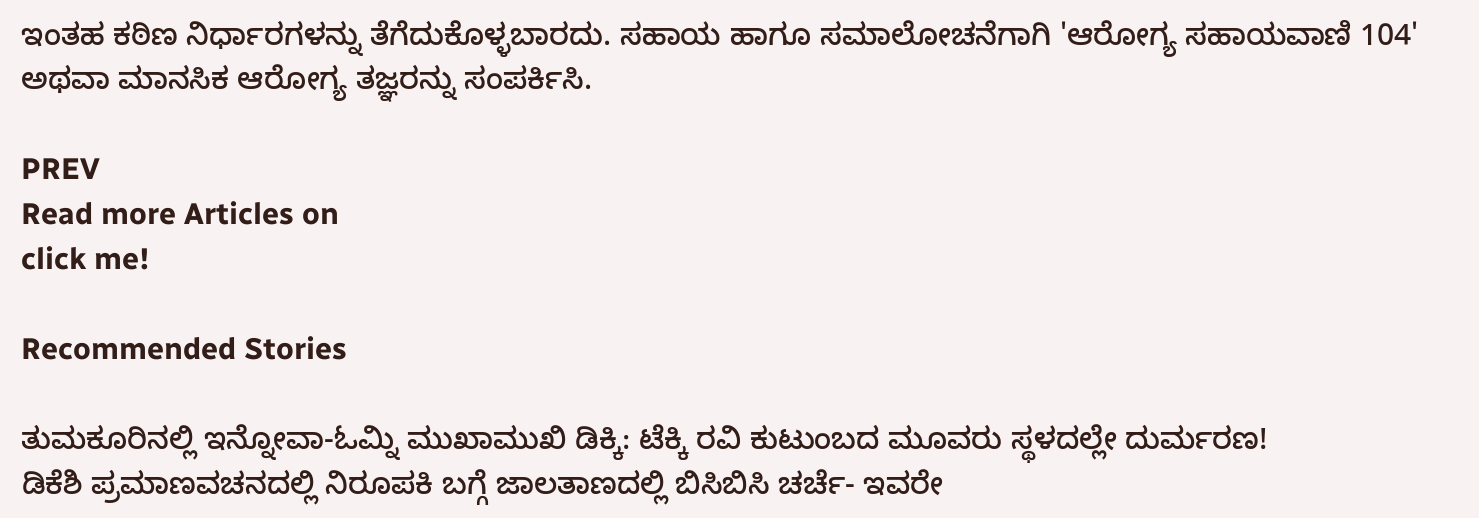ಇಂತಹ ಕಠಿಣ ನಿರ್ಧಾರಗಳನ್ನು ತೆಗೆದುಕೊಳ್ಳಬಾರದು. ಸಹಾಯ ಹಾಗೂ ಸಮಾಲೋಚನೆಗಾಗಿ 'ಆರೋಗ್ಯ ಸಹಾಯವಾಣಿ 104' ಅಥವಾ ಮಾನಸಿಕ ಆರೋಗ್ಯ ತಜ್ಞರನ್ನು ಸಂಪರ್ಕಿಸಿ.

PREV
Read more Articles on
click me!

Recommended Stories

ತುಮಕೂರಿನಲ್ಲಿ ಇನ್ನೋವಾ-ಓಮ್ನಿ ಮುಖಾಮುಖಿ ಡಿಕ್ಕಿ: ಟೆಕ್ಕಿ ರವಿ ಕುಟುಂಬದ ಮೂವರು ಸ್ಥಳದಲ್ಲೇ ದುರ್ಮರಣ!
ಡಿಕೆಶಿ ಪ್ರಮಾಣವಚನದಲ್ಲಿ ನಿರೂಪಕಿ ಬಗ್ಗೆ ಜಾಲತಾಣದಲ್ಲಿ ಬಿಸಿಬಿಸಿ ಚರ್ಚೆ- ಇವರೇ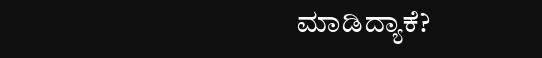ಮಾಡಿದ್ಯಾಕೆ?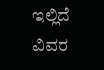ಇಲ್ಲಿದೆ ವಿವರ